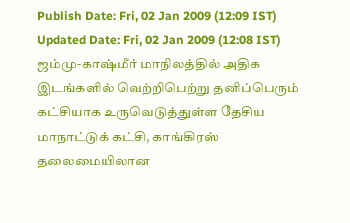Publish Date: Fri, 02 Jan 2009 (12:09 IST)
Updated Date: Fri, 02 Jan 2009 (12:08 IST)
ஜம்மு-காஷ்மீர் மாநிலத்தில் அதிக இடங்களில் வெற்றிபெற்று தனிப்பெரும் கட்சியாக உருவெடுத்துள்ள தேசிய மாநாட்டுக் கட்சி, காங்கிரஸ் தலைமையிலான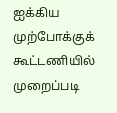ஐக்கிய முற்போக்குக் கூட்டணியில் முறைப்படி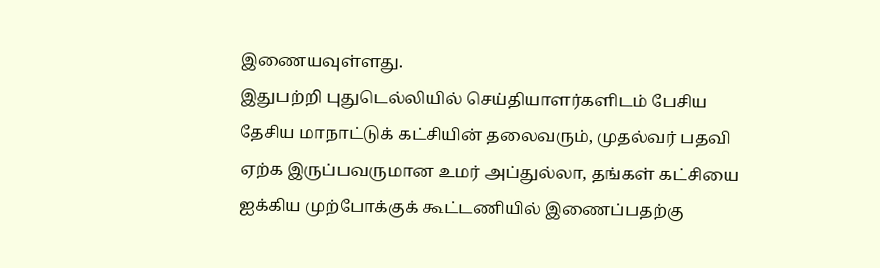இணையவுள்ளது.
இதுபற்றி புதுடெல்லியில் செய்தியாளர்களிடம் பேசிய தேசிய மாநாட்டுக் கட்சியின் தலைவரும், முதல்வர் பதவி ஏற்க இருப்பவருமான உமர் அப்துல்லா, தங்கள் கட்சியை ஐக்கிய முற்போக்குக் கூட்டணியில் இணைப்பதற்கு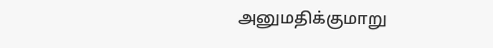அனுமதிக்குமாறு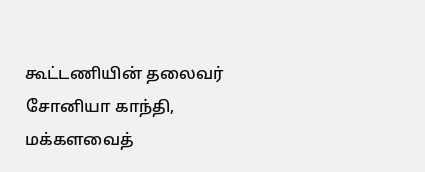கூட்டணியின் தலைவர் சோனியா காந்தி, மக்களவைத்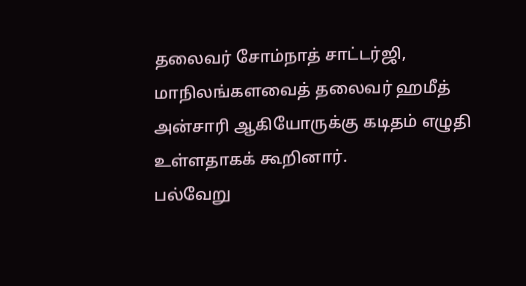தலைவர் சோம்நாத் சாட்டர்ஜி, மாநிலங்களவைத் தலைவர் ஹமீத் அன்சாரி ஆகியோருக்கு கடிதம் எழுதி உள்ளதாகக் கூறினார்.
பல்வேறு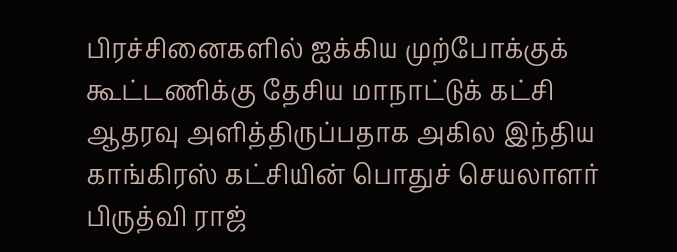பிரச்சினைகளில் ஐக்கிய முற்போக்குக் கூட்டணிக்கு தேசிய மாநாட்டுக் கட்சி ஆதரவு அளித்திருப்பதாக அகில இந்திய காங்கிரஸ் கட்சியின் பொதுச் செயலாளர் பிருத்வி ராஜ்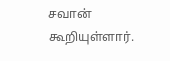சவான் கூறியுள்ளார்.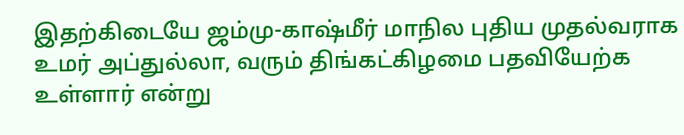இதற்கிடையே ஜம்மு-காஷ்மீர் மாநில புதிய முதல்வராக உமர் அப்துல்லா, வரும் திங்கட்கிழமை பதவியேற்க உள்ளார் என்று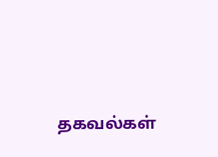தகவல்கள்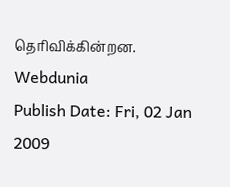தெரிவிக்கின்றன.
Webdunia
Publish Date: Fri, 02 Jan 2009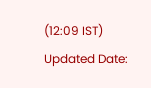(12:09 IST)
Updated Date: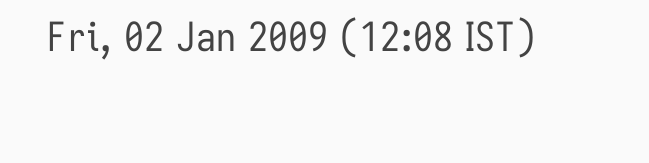Fri, 02 Jan 2009 (12:08 IST)